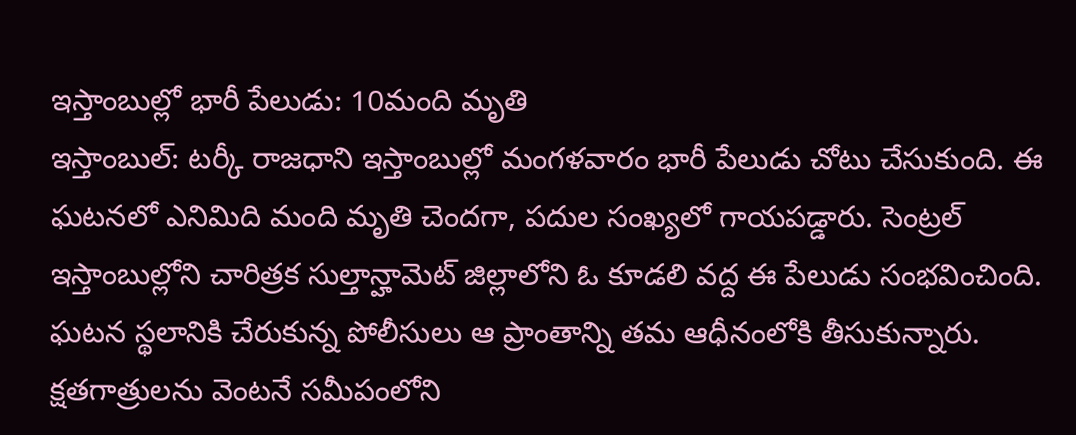ఇస్తాంబుల్లో భారీ పేలుడు: 10మంది మృతి
ఇస్తాంబుల్: టర్కీ రాజధాని ఇస్తాంబుల్లో మంగళవారం భారీ పేలుడు చోటు చేసుకుంది. ఈ ఘటనలో ఎనిమిది మంది మృతి చెందగా, పదుల సంఖ్యలో గాయపడ్డారు. సెంట్రల్ ఇస్తాంబుల్లోని చారిత్రక సుల్తాన్హామెట్ జిల్లాలోని ఓ కూడలి వద్ద ఈ పేలుడు సంభవించింది.
ఘటన స్థలానికి చేరుకున్న పోలీసులు ఆ ప్రాంతాన్ని తమ ఆధీనంలోకి తీసుకున్నారు. క్షతగాత్రులను వెంటనే సమీపంలోని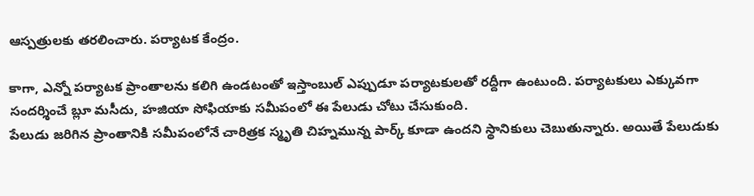ఆస్పత్రులకు తరలించారు. పర్యాటక కేంద్రం.

కాగా, ఎన్నో పర్యాటక ప్రాంతాలను కలిగి ఉండటంతో ఇస్తాంబుల్ ఎప్పుడూ పర్యాటకులతో రద్దీగా ఉంటుంది. పర్యాటకులు ఎక్కువగా సందర్శించే బ్లూ మసీదు, హజియా సోఫియాకు సమీపంలో ఈ పేలుడు చోటు చేసుకుంది.
పేలుడు జరిగిన ప్రాంతానికి సమీపంలోనే చారిత్రక స్మృతి చిహ్నమున్న పార్క్ కూడా ఉందని స్థానికులు చెబుతున్నారు. అయితే పేలుడుకు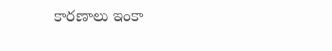కారణాలు ఇంకా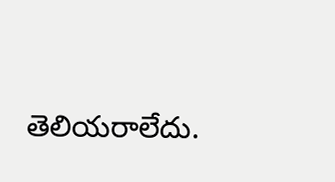తెలియరాలేదు.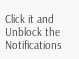Click it and Unblock the Notifications